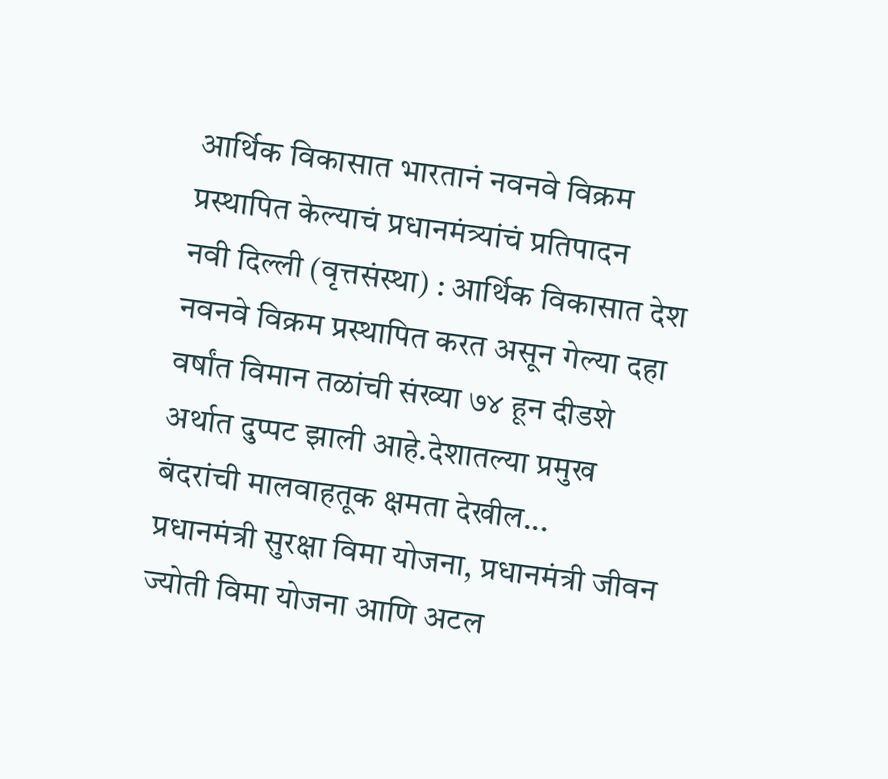आर्थिक विकासात भारतानं नवनवे विक्रम प्रस्थापित केल्याचं प्रधानमंत्र्यांचं प्रतिपादन
नवी दिल्ली (वृत्तसंस्था) : आर्थिक विकासात देश नवनवे विक्रम प्रस्थापित करत असून गेल्या दहा वर्षांत विमान तळांची संख्या ७४ हून दीडशे अर्थात दुप्पट झाली आहे.देशातल्या प्रमुख बंदरांची मालवाहतूक क्षमता देखील...
प्रधानमंत्री सुरक्षा विमा योजना, प्रधानमंत्री जीवन ज्योती विमा योजना आणि अटल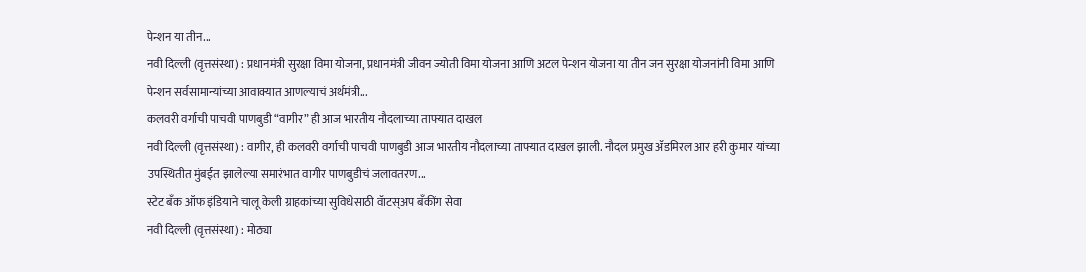पेन्शन या तीन...
नवी दिल्ली (वृत्तसंस्था) : प्रधानमंत्री सुरक्षा विमा योजना, प्रधानमंत्री जीवन ज्योती विमा योजना आणि अटल पेन्शन योजना या तीन जन सुरक्षा योजनांनी विमा आणि पेन्शन सर्वसामान्यांच्या आवाक्यात आणल्याचं अर्थमंत्री...
कलवरी वर्गाची पाचवी पाणबुडी “वागीर” ही आज भारतीय नौदलाच्या ताफ्यात दाखल
नवी दिल्ली (वृत्तसंस्था) : वागीर, ही कलवरी वर्गाची पाचवी पाणबुडी आज भारतीय नौदलाच्या ताफ्यात दाखल झाली. नौदल प्रमुख ॲडमिरल आर हरी कुमार यांच्या उपस्थितीत मुंबईत झालेल्या समारंभात वागीर पाणबुडीचं जलावतरण...
स्टेट बॅंक ऑफ इंडियाने चालू केली ग्राहकांच्या सुविधेसाठी वॅाटस्अप बॅंकींग सेवा
नवी दिल्ली (वृत्तसंस्था) : मोठ्या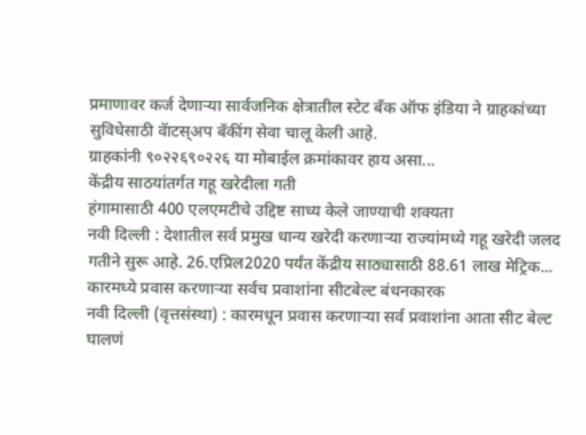प्रमाणावर कर्ज देणाऱ्या सार्वजनिक क्षेत्रातील स्टेट बॅंक ऑफ इंडिया ने ग्राहकांच्या सुविधेसाठी वॅाटस्अप बॅंकींग सेवा चालू केली आहे.
ग्राहकांनी ९०२२६९०२२६ या मोबाईल क्रमांकावर हाय असा...
केंद्रीय साठयांतर्गत गहू खरेदीला गती
हंगामासाठी 400 एलएमटीचे उद्दिष्ट साध्य केले जाण्याची शक्यता
नवी दिल्ली : देशातील सर्व प्रमुख धान्य खरेदी करणाऱ्या राज्यांमध्ये गहू खरेदी जलद गतीने सुरू आहे. 26.एप्रिल2020 पर्यंत केंद्रीय साठ्यासाठी 88.61 लाख मेट्रिक...
कारमध्ये प्रवास करणाऱ्या सर्वच प्रवाशांना सीटबेल्ट बंधनकारक
नवी दिल्ली (वृत्तसंस्था) : कारमधून प्रवास करणाऱ्या सर्व प्रवाशांना आता सीट बेल्ट घालणं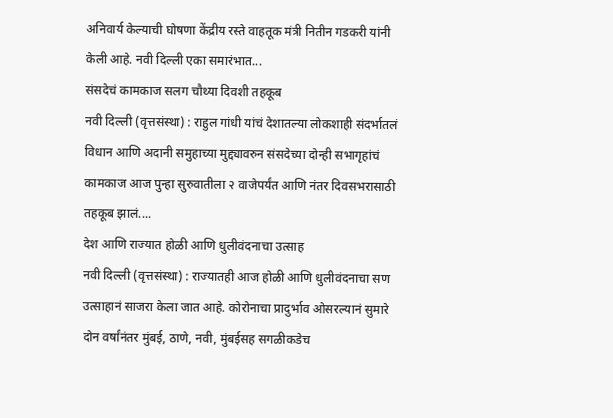अनिवार्य केल्याची घोषणा केंद्रीय रस्ते वाहतूक मंत्री नितीन गडकरी यांनी केली आहे. नवी दिल्ली एका समारंभात...
संसदेचं कामकाज सलग चौथ्या दिवशी तहकूब
नवी दिल्ली (वृत्तसंस्था) : राहुल गांधी यांचं देशातल्या लोकशाही संदर्भातलं विधान आणि अदानी समुहाच्या मुद्द्यावरुन संसदेच्या दोन्ही सभागृहांचं कामकाज आज पुन्हा सुरुवातीला २ वाजेपर्यंत आणि नंतर दिवसभरासाठी तहकूब झालं....
देश आणि राज्यात होळी आणि धुलीवंदनाचा उत्साह
नवी दिल्ली (वृत्तसंस्था) : राज्यातही आज होळी आणि धुलीवंदनाचा सण उत्साहानं साजरा केला जात आहे. कोरोनाचा प्रादुर्भाव ओसरल्यानं सुमारे दोन वर्षांनंतर मुंबई, ठाणे, नवी, मुंबईसह सगळीकडेच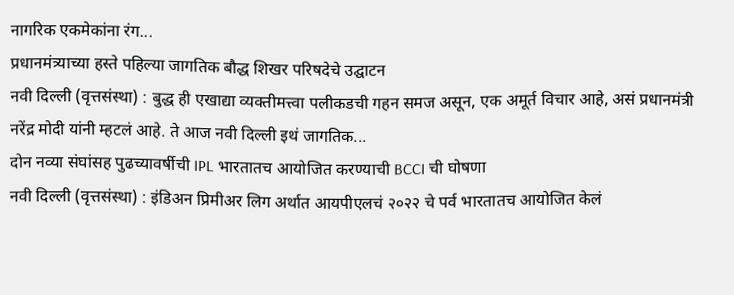नागरिक एकमेकांना रंग...
प्रधानमंत्र्याच्या हस्ते पहिल्या जागतिक बौद्ध शिखर परिषदेचे उद्घाटन
नवी दिल्ली (वृत्तसंस्था) : बुद्ध ही एखाद्या व्यक्तीमत्त्वा पलीकडची गहन समज असून, एक अमूर्त विचार आहे, असं प्रधानमंत्री नरेंद्र मोदी यांनी म्हटलं आहे. ते आज नवी दिल्ली इथं जागतिक...
दोन नव्या संघांसह पुढच्यावर्षीची IPL भारतातच आयोजित करण्याची BCCI ची घोषणा
नवी दिल्ली (वृत्तसंस्था) : इंडिअन प्रिमीअर लिग अर्थात आयपीएलचं २०२२ चे पर्व भारतातच आयोजित केलं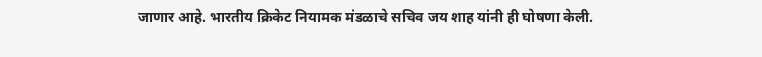जाणार आहे. भारतीय क्रिकेट नियामक मंडळाचे सचिव जय शाह यांनी ही घोषणा केली.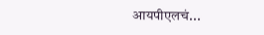आयपीएलचं...